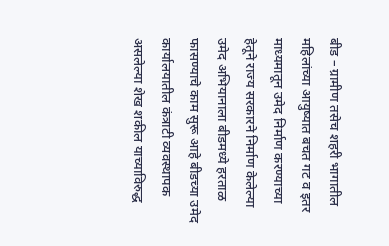बीड – ग्रामीण तसेच शहरी भागातील महिलांच्या आयुष्यात बचत गट व इतर माध्यमातून उमेद निर्माण करण्याच्या हेतूने राज्य सरकारने निर्माण केलेल्या उमेद अभियानाला बीडमध्ये हरताळ फासण्याचे काम सुरू आहे बीडच्या उमेद कार्यालयातील कंत्राटी व्यवस्थापक असलेल्या शेख शकील याच्याविरुद्ध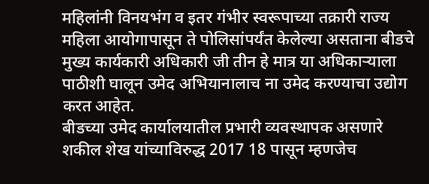महिलांनी विनयभंग व इतर गंभीर स्वरूपाच्या तक्रारी राज्य महिला आयोगापासून ते पोलिसांपर्यंत केलेल्या असताना बीडचे मुख्य कार्यकारी अधिकारी जी तीन हे मात्र या अधिकाऱ्याला पाठीशी घालून उमेद अभियानालाच ना उमेद करण्याचा उद्योग करत आहेत.
बीडच्या उमेद कार्यालयातील प्रभारी व्यवस्थापक असणारे शकील शेख यांच्याविरुद्ध 2017 18 पासून म्हणजेच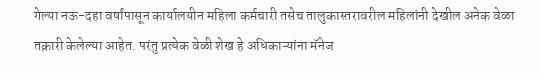गेल्या नऊ-दहा वर्षांपासून कार्यालयीन महिला कर्मचारी तसेच तालुकास्तरावरील महिलांनी देखील अनेक वेळा तक्रारी केलेल्या आहेत. परंतु प्रत्येक वेळी शेख हे अधिकाऱ्यांना मॅनेज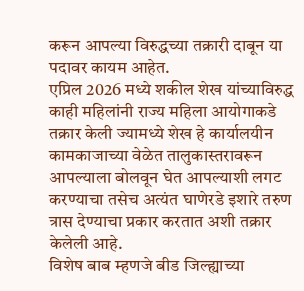करून आपल्या विरुद्धच्या तक्रारी दाबून या पदावर कायम आहेत.
एप्रिल 2026 मध्ये शकील शेख यांच्याविरुद्ध काही महिलांनी राज्य महिला आयोगाकडे तक्रार केली ज्यामध्ये शेख हे कार्यालयीन कामकाजाच्या वेळेत तालुकास्तरावरून आपल्याला बोलवून घेत आपल्याशी लगट करण्याचा तसेच अत्यंत घाणेरडे इशारे तरुण त्रास देण्याचा प्रकार करतात अशी तक्रार केलेली आहे.
विशेष बाब म्हणजे बीड जिल्ह्याच्या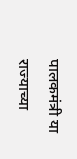पालकमंत्री या राज्याच्या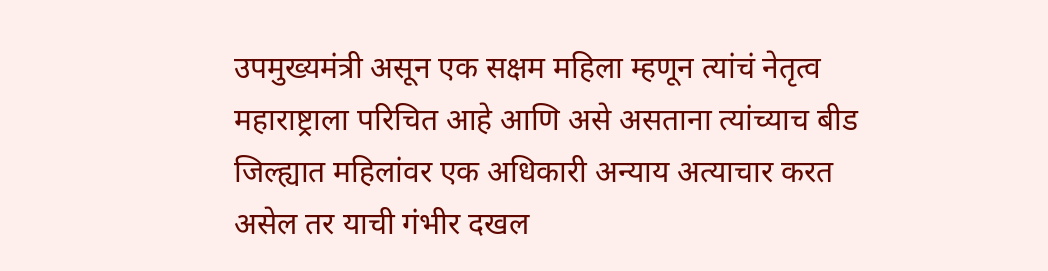उपमुख्यमंत्री असून एक सक्षम महिला म्हणून त्यांचं नेतृत्व महाराष्ट्राला परिचित आहे आणि असे असताना त्यांच्याच बीड जिल्ह्यात महिलांवर एक अधिकारी अन्याय अत्याचार करत असेल तर याची गंभीर दखल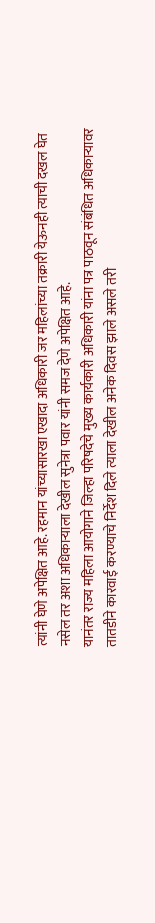त्यांनी घेणे अपेक्षित आहे. रहमान यांच्यासारखा एखादा अधिकारी जर महिलांच्या तक्रारी येऊनही त्याची दखल घेत नसेल तर अशा अधिकाऱ्याला देखील सुनेत्रा पवार यांनी समज देणे अपेक्षित आहे.
यानंतर राज्य महिला आयोगाने जिल्हा परिषदेचे मुख्य कार्यकारी अधिकारी यांना पत्र पाठवून संबंधित अधिकाऱ्यावर तातडीने कारवाई करण्याचे निर्देश दिले त्याला देखील अनेक दिवस झाले असले तरी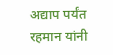अद्याप पर्यंत रहमान यांनी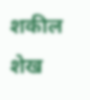शकील शेख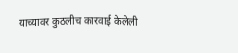याच्यावर कुठलीच कारवाई केलेली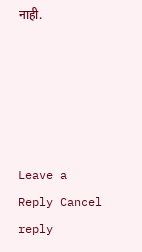नाही.





Leave a Reply Cancel reply